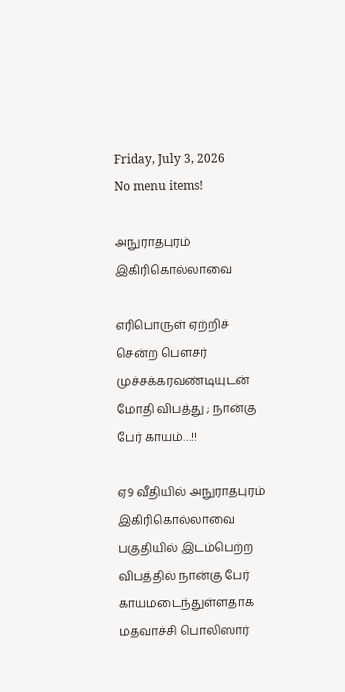Friday, July 3, 2026
No menu items!

அநுராதபுரம் இகிரிகொல்லாவை

எரிபொருள் ஏற்றிச் சென்ற பௌசர் முச்சக்கரவண்டியுடன் மோதி விபத்து ; நான்கு பேர் காயம்…!!

ஏ9 வீதியில் அநுராதபுரம் இகிரிகொல்லாவை பகுதியில் இடம்பெற்ற விபத்தில் நான்கு பேர் காயமடைந்துள்ளதாக மதவாச்சி பொலிஸார்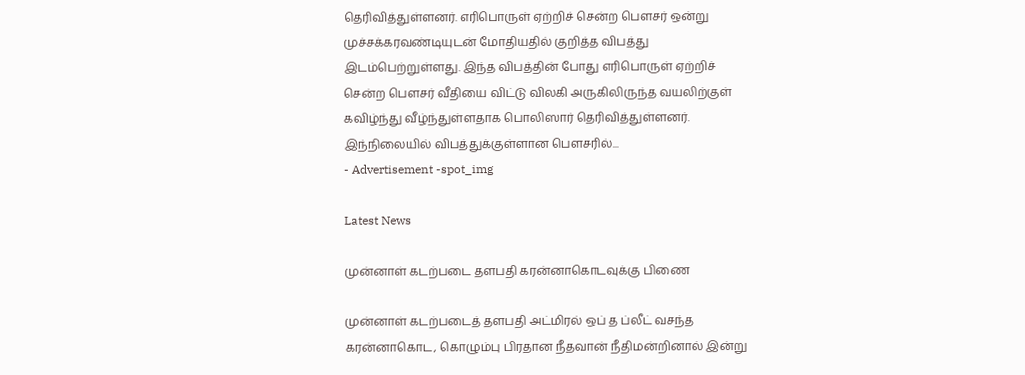தெரிவித்துள்ளனர். எரிபொருள் ஏற்றிச் சென்ற பௌசர் ஒன்று முச்சக்கரவண்டியுடன் மோதியதில் குறித்த விபத்து இடம்பெற்றுள்ளது. இந்த விபத்தின் போது எரிபொருள் ஏற்றிச் சென்ற பௌசர் வீதியை விட்டு விலகி அருகிலிருந்த வயலிற்குள் கவிழ்ந்து வீழ்ந்துள்ளதாக பொலிஸார் தெரிவித்துள்ளனர். இந்நிலையில் விபத்துக்குள்ளான பௌசரில்...
- Advertisement -spot_img

Latest News

முன்னாள் கடற்படை தளபதி கரன்னாகொடவுக்கு பிணை

முன்னாள் கடற்படைத் தளபதி அட்மிரல் ஒப் த ப்லீட் வசந்த கரன்னாகொட, கொழும்பு பிரதான நீதவான் நீதிமன்றினால் இன்று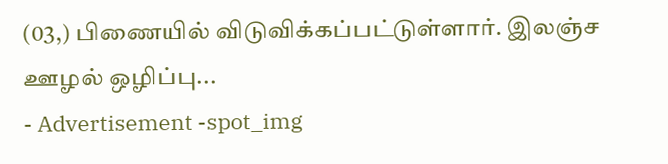(03,) பிணையில் விடுவிக்கப்பட்டுள்ளார். இலஞ்ச ஊழல் ஒழிப்பு...
- Advertisement -spot_img